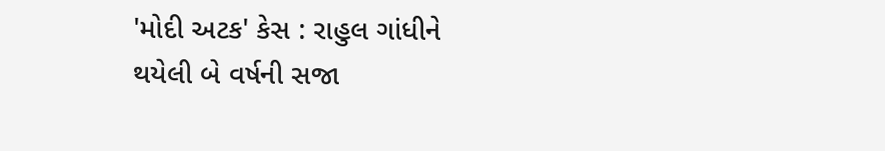'મોદી અટક' કેસ : રાહુલ ગાંધીને થયેલી બે વર્ષની સજા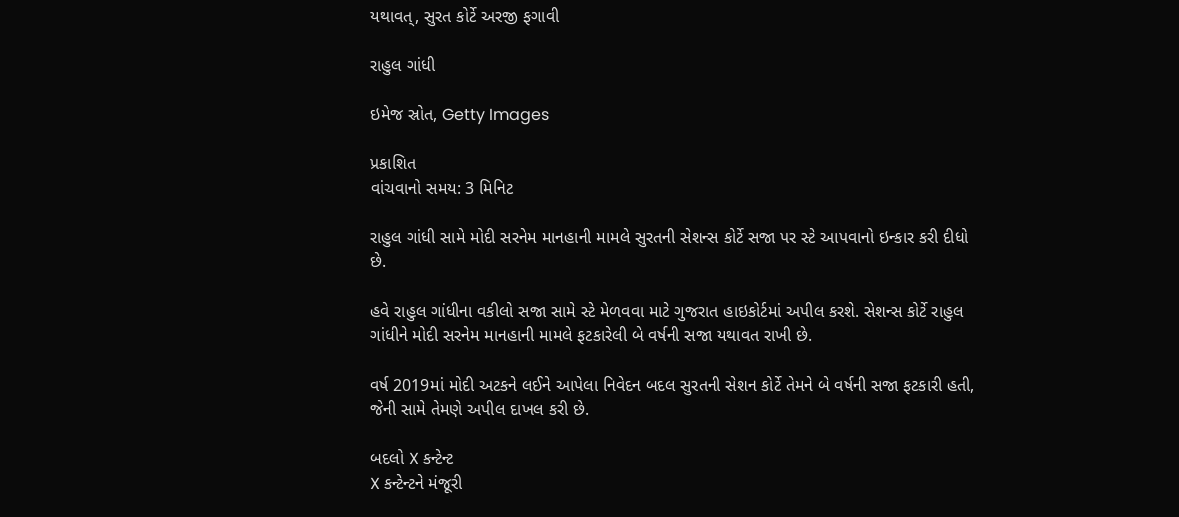યથાવત્, સુરત કોર્ટે અરજી ફગાવી

રાહુલ ગાંધી

ઇમેજ સ્રોત, Getty Images

પ્રકાશિત
વાંચવાનો સમય: 3 મિનિટ

રાહુલ ગાંધી સામે મોદી સરનેમ માનહાની મામલે સુરતની સેશન્સ કોર્ટે સજા પર સ્ટે આપવાનો ઇન્કાર કરી દીધો છે.

હવે રાહુલ ગાંધીના વકીલો સજા સામે સ્ટે મેળવવા માટે ગુજરાત હાઇકોર્ટમાં અપીલ કરશે. સેશન્સ કોર્ટે રાહુલ ગાંધીને મોદી સરનેમ માનહાની મામલે ફટકારેલી બે વર્ષની સજા યથાવત રાખી છે.

વર્ષ 2019માં મોદી અટકને લઈને આપેલા નિવેદન બદલ સુરતની સેશન કોર્ટે તેમને બે વર્ષની સજા ફટકારી હતી, જેની સામે તેમણે અપીલ દાખલ કરી છે.

બદલો X કન્ટેન્ટ
X કન્ટેન્ટને મંજૂરી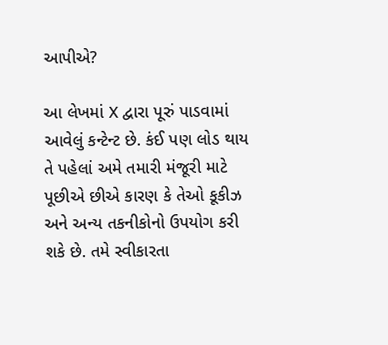આપીએ?

આ લેખમાં X દ્વારા પૂરું પાડવામાં આવેલું કન્ટેન્ટ છે. કંઈ પણ લોડ થાય તે પહેલાં અમે તમારી મંજૂરી માટે પૂછીએ છીએ કારણ કે તેઓ કૂકીઝ અને અન્ય તકનીકોનો ઉપયોગ કરી શકે છે. તમે સ્વીકારતા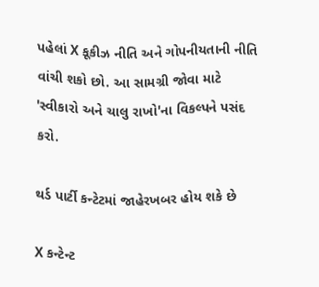પહેલાં X કૂકીઝ નીતિ અને ગોપનીયતાની નીતિ વાંચી શકો છો. આ સામગ્રી જોવા માટે 'સ્વીકારો અને ચાલુ રાખો'ના વિકલ્પને પસંદ કરો.

થર્ડ પાર્ટી કન્ટેટમાં જાહેરખબર હોય શકે છે

X કન્ટેન્ટ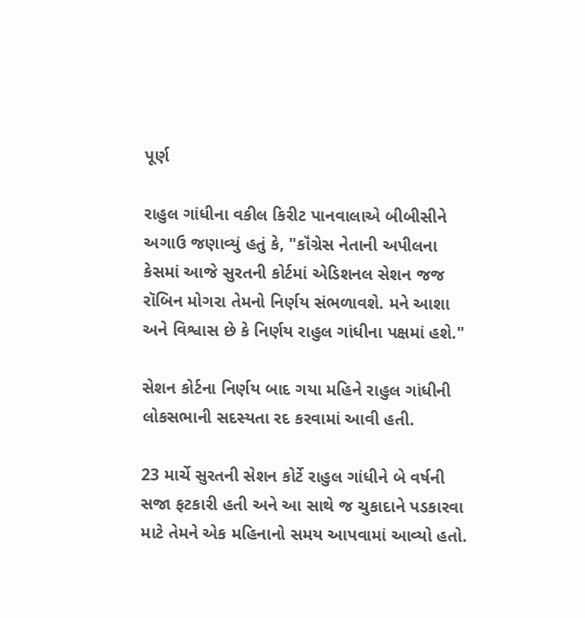પૂર્ણ

રાહુલ ગાંધીના વકીલ કિરીટ પાનવાલાએ બીબીસીને અગાઉ જણાવ્યું હતું કે, "કૉંગ્રેસ નેતાની અપીલના કેસમાં આજે સુરતની કોર્ટમાં એડિશનલ સેશન જજ રૉબિન મોગરા તેમનો નિર્ણય સંભળાવશે. મને આશા અને વિશ્વાસ છે કે નિર્ણય રાહુલ ગાંધીના પક્ષમાં હશે."

સેશન કોર્ટના નિર્ણય બાદ ગયા મહિને રાહુલ ગાંધીની લોકસભાની સદસ્યતા રદ કરવામાં આવી હતી.

23 માર્ચે સુરતની સેશન કોર્ટે રાહુલ ગાંધીને બે વર્ષની સજા ફટકારી હતી અને આ સાથે જ ચુકાદાને પડકારવા માટે તેમને એક મહિનાનો સમય આપવામાં આવ્યો હતો.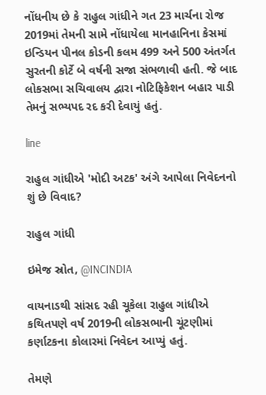નોંધનીય છે કે રાહુલ ગાંધીને ગત 23 માર્ચના રોજ 2019માં તેમની સામે નોંધાયેલા માનહાનિના કેસમાં ઇન્ડિયન પીનલ કોડની કલમ 499 અને 500 અંતર્ગત સુરતની કોર્ટે બે વર્ષની સજા સંભળાવી હતી. જે બાદ લોકસભા સચિવાલય દ્વારા નોટિફિકેશન બહાર પાડી તેમનું સભ્યપદ રદ કરી દેવાયું હતું.

line

રાહુલ ગાંધીએ 'મોદી અટક' અંગે આપેલા નિવેદનનો શું છે વિવાદ?

રાહુલ ગાંધી

ઇમેજ સ્રોત, @INCINDIA

વાયનાડથી સાંસદ રહી ચૂકેલા રાહુલ ગાંધીએ કથિતપણે વર્ષ 2019ની લોકસભાની ચૂંટણીમાં કર્ણાટકના કોલારમાં નિવેદન આપ્યું હતું.

તેમણે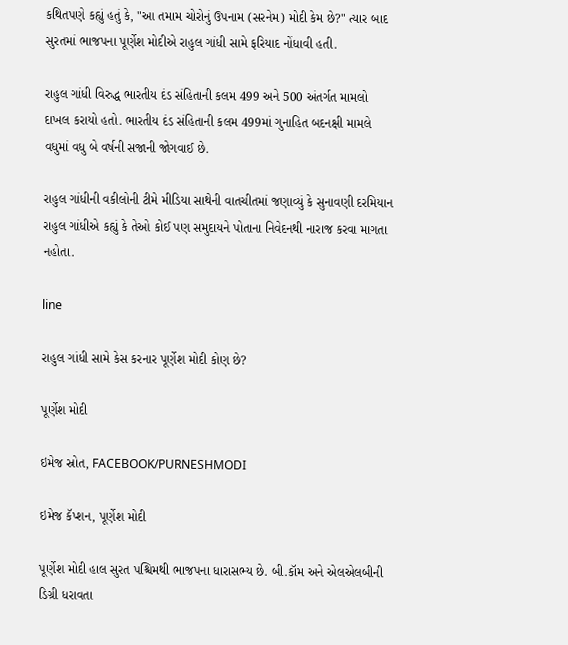કથિતપણે કહ્યું હતું કે, "આ તમામ ચોરોનું ઉપનામ (સરનેમ) મોદી કેમ છે?" ત્યાર બાદ સુરતમાં ભાજપના પૂર્ણેશ મોદીએ રાહુલ ગાંધી સામે ફરિયાદ નોંધાવી હતી.

રાહુલ ગાંધી વિરુદ્ધ ભારતીય દંડ સંહિતાની કલમ 499 અને 500 અંતર્ગત મામલો દાખલ કરાયો હતો. ભારતીય દંડ સંહિતાની કલમ 499માં ગુનાહિત બદનક્ષી મામલે વધુમાં વધુ બે વર્ષની સજાની જોગવાઈ છે.

રાહુલ ગાંધીની વકીલોની ટીમે મીડિયા સાથેની વાતચીતમાં જણાવ્યું કે સુનાવણી દરમિયાન રાહુલ ગાંધીએ કહ્યું કે તેઓ કોઈ પણ સમુદાયને પોતાના નિવેદનથી નારાજ કરવા માગતા નહોતા.

line

રાહુલ ગાંધી સામે કેસ કરનાર પૂર્ણેશ મોદી કોણ છે?

પૂર્ણેશ મોદી

ઇમેજ સ્રોત, FACEBOOK/PURNESHMODI

ઇમેજ કૅપ્શન, પૂર્ણેશ મોદી

પૂર્ણેશ મોદી હાલ સુરત પશ્ચિમથી ભાજપના ધારાસભ્ય છે. બી.કૉમ અને એલએલબીની ડિગ્રી ધરાવતા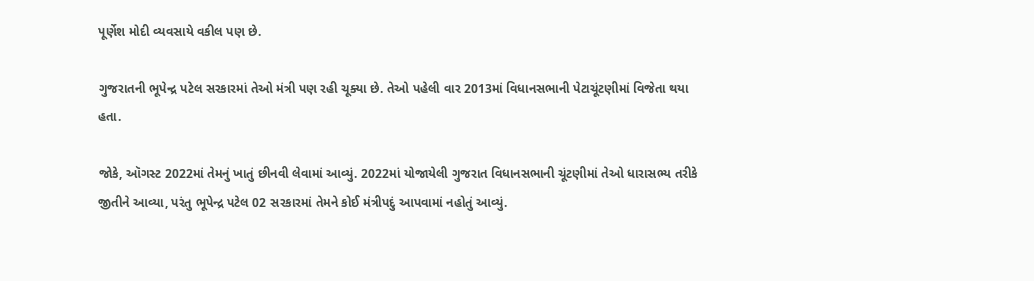પૂર્ણેશ મોદી વ્યવસાયે વકીલ પણ છે.

ગુજરાતની ભૂપેન્દ્ર પટેલ સરકારમાં તેઓ મંત્રી પણ રહી ચૂક્યા છે. તેઓ પહેલી વાર 2013માં વિધાનસભાની પેટાચૂંટણીમાં વિજેતા થયા હતા.

જોકે, ઑગસ્ટ 2022માં તેમનું ખાતું છીનવી લેવામાં આવ્યું. 2022માં યોજાયેલી ગુજરાત વિધાનસભાની ચૂંટણીમાં તેઓ ધારાસભ્ય તરીકે જીતીને આવ્યા, પરંતુ ભૂપેન્દ્ર પટેલ 02 સરકારમાં તેમને કોઈ મંત્રીપદું આપવામાં નહોતું આવ્યું.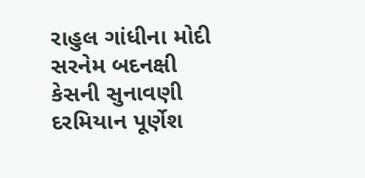રાહુલ ગાંધીના મોદી સરનેમ બદનક્ષી કેસની સુનાવણી દરમિયાન પૂર્ણેશ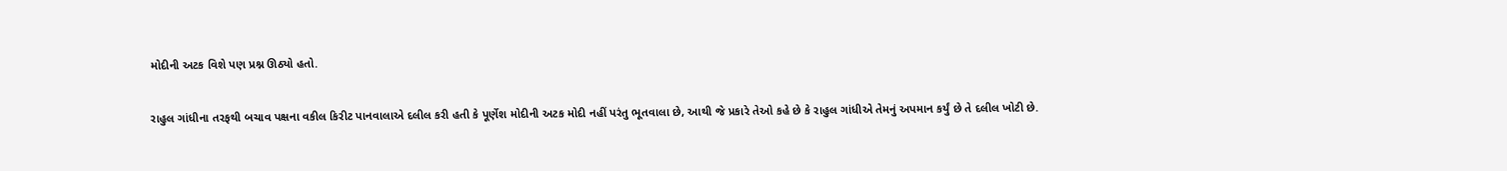મોદીની અટક વિશે પણ પ્રશ્ન ઊઠ્યો હતો.

રાહુલ ગાંધીના તરફથી બચાવ પક્ષના વકીલ કિરીટ પાનવાલાએ દલીલ કરી હતી કે પૂર્ણેશ મોદીની અટક મોદી નહીં પરંતુ ભૂતવાલા છે, આથી જે પ્રકારે તેઓ કહે છે કે રાહુલ ગાંધીએ તેમનું અપમાન કર્યું છે તે દલીલ ખોટી છે.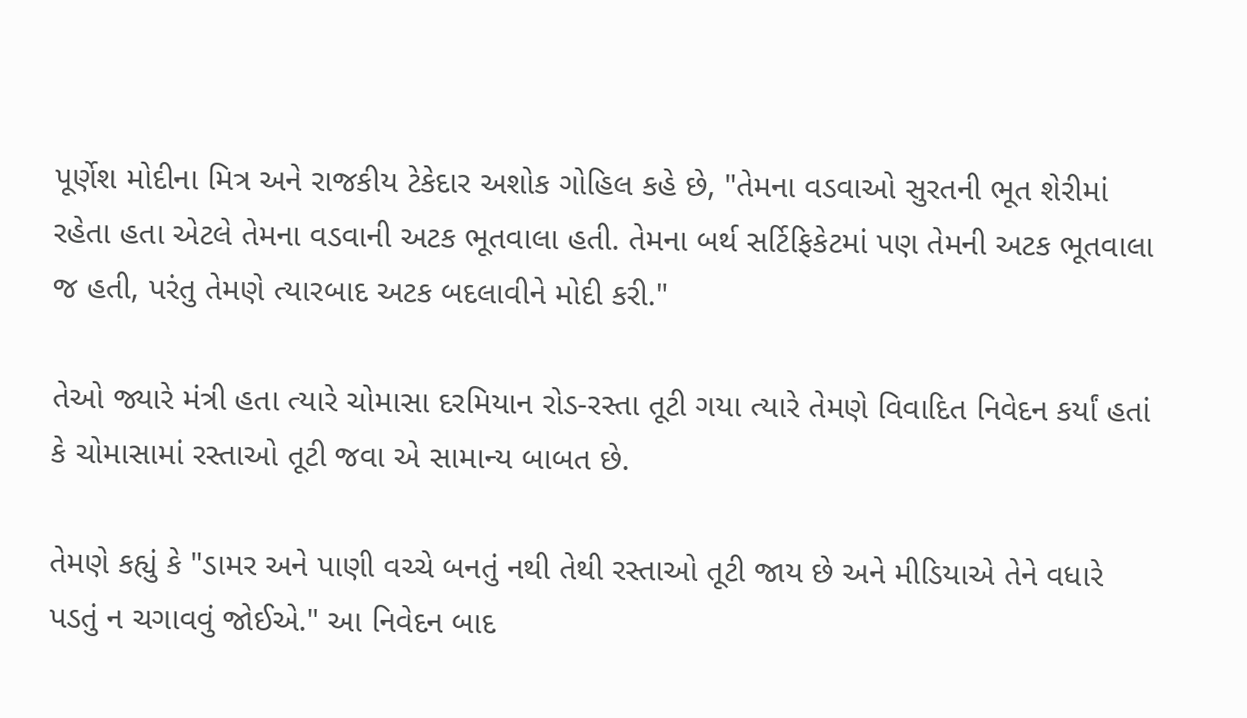પૂર્ણેશ મોદીના મિત્ર અને રાજકીય ટેકેદાર અશોક ગોહિલ કહે છે, "તેમના વડવાઓ સુરતની ભૂત શેરીમાં રહેતા હતા એટલે તેમના વડવાની અટક ભૂતવાલા હતી. તેમના બર્થ સર્ટિફિકેટમાં પણ તેમની અટક ભૂતવાલા જ હતી, પરંતુ તેમણે ત્યારબાદ અટક બદલાવીને મોદી કરી."

તેઓ જ્યારે મંત્રી હતા ત્યારે ચોમાસા દરમિયાન રોડ-રસ્તા તૂટી ગયા ત્યારે તેમણે વિવાદિત નિવેદન કર્યાં હતાં કે ચોમાસામાં રસ્તાઓ તૂટી જવા એ સામાન્ય બાબત છે.

તેમણે કહ્યું કે "ડામર અને પાણી વચ્ચે બનતું નથી તેથી રસ્તાઓ તૂટી જાય છે અને મીડિયાએ તેને વધારે પડતું ન ચગાવવું જોઈએ." આ નિવેદન બાદ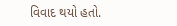વિવાદ થયો હતો.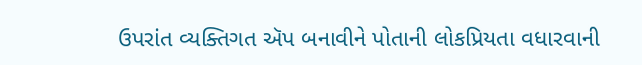ઉપરાંત વ્યક્તિગત ઍપ બનાવીને પોતાની લોકપ્રિયતા વધારવાની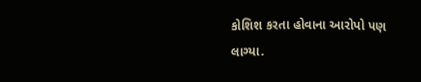કોશિશ કરતા હોવાના આરોપો પણ લાગ્યા.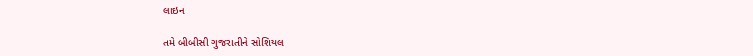લાઇન

તમે બીબીસી ગુજરાતીને સોશિયલ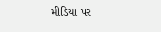મીડિયા પર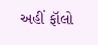અહીં ફૉલો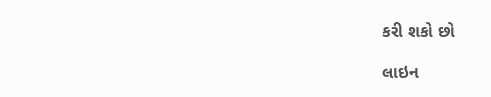કરી શકો છો

લાઇન